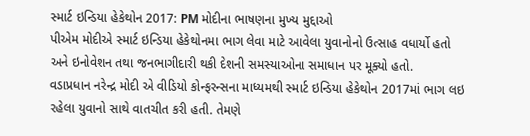સ્માર્ટ ઇન્ડિયા હેકેથોન 2017: PM મોદીના ભાષણના મુખ્ય મુદ્દાઓ
પીએમ મોદીએ સ્માર્ટ ઇન્ડિયા હેકેથોનમા ભાગ લેવા માટે આવેલા યુવાનોનો ઉત્સાહ વધાર્યો હતો અને ઇનોવેશન તથા જનભાગીદારી થકી દેશની સમસ્યાઓના સમાધાન પર મૂક્યો હતો.
વડાપ્રધાન નરેન્દ્ર મોદી એ વીડિયો કોન્ફરન્સના માધ્યમથી સ્માર્ટ ઇન્ડિયા હેકેથોન 2017માં ભાગ લઇ રહેલા યુવાનો સાથે વાતચીત કરી હતી. તેમણે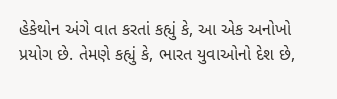હેકેથોન અંગે વાત કરતાં કહ્યું કે, આ એક અનોખો પ્રયોગ છે. તેમણે કહ્યું કે, ભારત યુવાઓનો દેશ છે,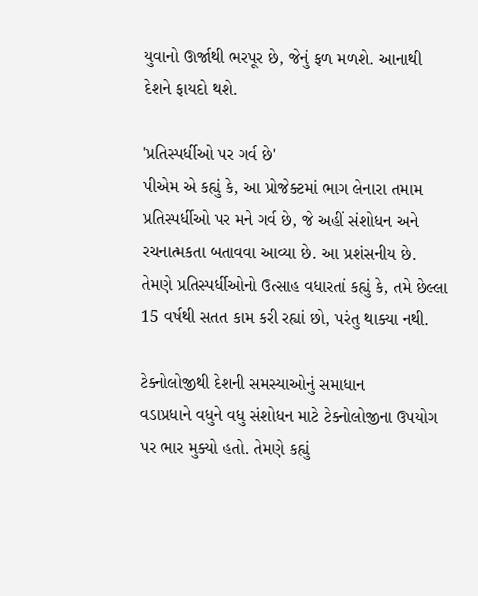યુવાનો ઊર્જાથી ભરપૂર છે, જેનું ફળ મળશે. આનાથી દેશને ફાયદો થશે.

'પ્રતિસ્પર્ધીઓ પર ગર્વ છે'
પીએમ એ કહ્યું કે, આ પ્રોજેક્ટમાં ભાગ લેનારા તમામ પ્રતિસ્પર્ધીઓ પર મને ગર્વ છે, જે અહીં સંશોધન અને રચનાત્મકતા બતાવવા આવ્યા છે. આ પ્રશંસનીય છે. તેમણે પ્રતિસ્પર્ધીઓનો ઉત્સાહ વધારતાં કહ્યું કે, તમે છેલ્લા 15 વર્ષથી સતત કામ કરી રહ્યાં છો, પરંતુ થાક્યા નથી.

ટેક્નોલોજીથી દેશની સમસ્યાઓનું સમાધાન
વડાપ્રધાને વધુને વધુ સંશોધન માટે ટેક્નોલોજીના ઉપયોગ પર ભાર મુક્યો હતો. તેમણે કહ્યું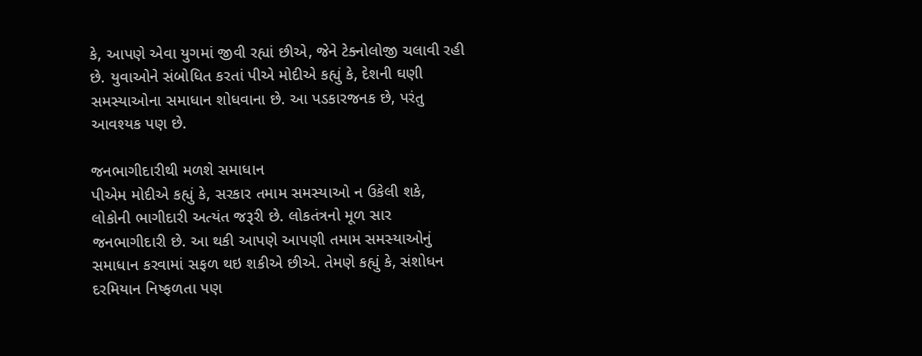કે, આપણે એવા યુગમાં જીવી રહ્યાં છીએ, જેને ટેક્નોલોજી ચલાવી રહી છે. યુવાઓને સંબોધિત કરતાં પીએ મોદીએ કહ્યું કે, દેશની ઘણી સમસ્યાઓના સમાધાન શોધવાના છે. આ પડકારજનક છે, પરંતુ આવશ્યક પણ છે.

જનભાગીદારીથી મળશે સમાધાન
પીએમ મોદીએ કહ્યું કે, સરકાર તમામ સમસ્યાઓ ન ઉકેલી શકે, લોકોની ભાગીદારી અત્યંત જરૂરી છે. લોકતંત્રનો મૂળ સાર જનભાગીદારી છે. આ થકી આપણે આપણી તમામ સમસ્યાઓનું સમાધાન કરવામાં સફળ થઇ શકીએ છીએ. તેમણે કહ્યું કે, સંશોધન દરમિયાન નિષ્ફળતા પણ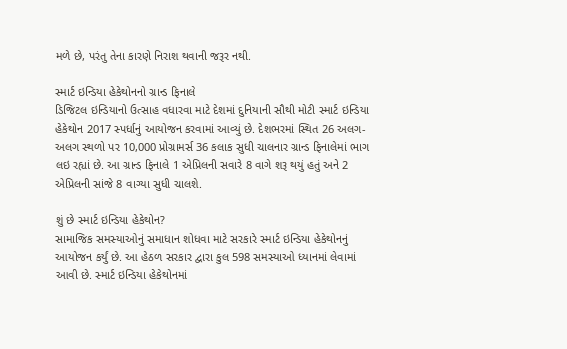મળે છે, પરંતુ તેના કારણે નિરાશ થવાની જરૂર નથી.

સ્માર્ટ ઇન્ડિયા હેકેથોનનો ગ્રાન્ડ ફિનાલે
ડિજિટલ ઇન્ડિયાનો ઉત્સાહ વધારવા માટે દેશમાં દુનિયાની સૌથી મોટી સ્માર્ટ ઇન્ડિયા હેકેથોન 2017 સ્પર્ધાનું આયોજન કરવામાં આવ્યું છે. દેશભરમાં સ્થિત 26 અલગ-અલગ સ્થળો પર 10,000 પ્રોગ્રામર્સ 36 કલાક સુધી ચાલનાર ગ્રાન્ડ ફિનાલેમાં ભાગ લઇ રહ્યાં છે. આ ગ્રાન્ડ ફિનાલે 1 એપ્રિલની સવારે 8 વાગે શરૂ થયું હતું અને 2 એપ્રિલની સાંજે 8 વાગ્યા સુધી ચાલશે.

શું છે સ્માર્ટ ઇન્ડિયા હેકેથોન?
સામાજિક સમસ્યાઓનું સમાધાન શોધવા માટે સરકારે સ્માર્ટ ઇન્ડિયા હેકેથોનનું આયોજન કર્યું છે. આ હેઠળ સરકાર દ્વારા કુલ 598 સમસ્યાઓ ધ્યાનમાં લેવામાં આવી છે. સ્માર્ટ ઇન્ડિયા હેકેથોનમાં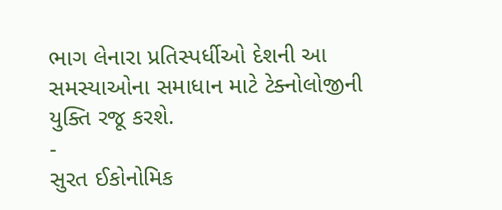ભાગ લેનારા પ્રતિસ્પર્ધીઓ દેશની આ સમસ્યાઓના સમાધાન માટે ટેક્નોલોજીની યુક્તિ રજૂ કરશે.
-
સુરત ઈકોનોમિક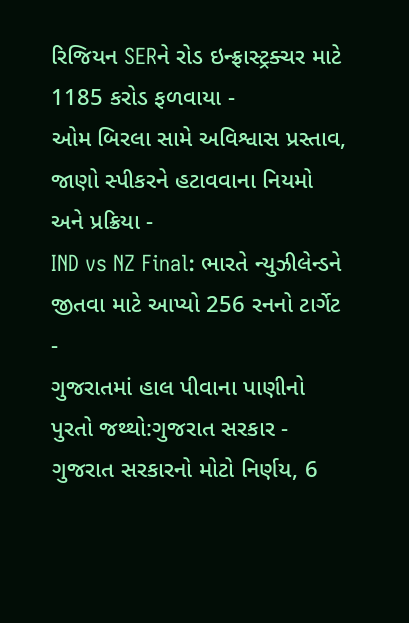રિજિયન SERને રોડ ઇન્ફ્રાસ્ટ્રક્ચર માટે 1185 કરોડ ફળવાયા -
ઓમ બિરલા સામે અવિશ્વાસ પ્રસ્તાવ, જાણો સ્પીકરને હટાવવાના નિયમો અને પ્રક્રિયા -
IND vs NZ Final: ભારતે ન્યુઝીલેન્ડને જીતવા માટે આપ્યો 256 રનનો ટાર્ગેટ -
ગુજરાતમાં હાલ પીવાના પાણીનો પુરતો જથ્થો:ગુજરાત સરકાર -
ગુજરાત સરકારનો મોટો નિર્ણય, 6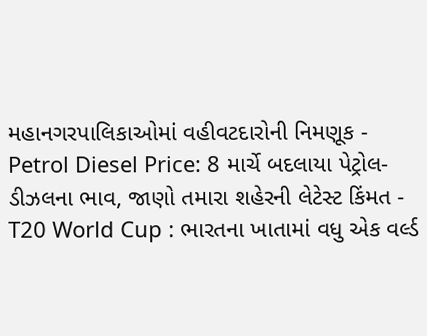મહાનગરપાલિકાઓમાં વહીવટદારોની નિમણૂક -
Petrol Diesel Price: 8 માર્ચે બદલાયા પેટ્રોલ-ડીઝલના ભાવ, જાણો તમારા શહેરની લેટેસ્ટ કિંમત -
T20 World Cup : ભારતના ખાતામાં વધુ એક વર્લ્ડ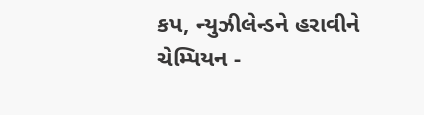કપ, ન્યુઝીલેન્ડને હરાવીને ચેમ્પિયન -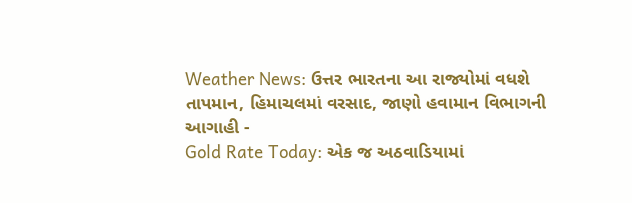Weather News: ઉત્તર ભારતના આ રાજ્યોમાં વધશે તાપમાન, હિમાચલમાં વરસાદ, જાણો હવામાન વિભાગની આગાહી -
Gold Rate Today: એક જ અઠવાડિયામાં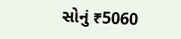સોનું ₹5060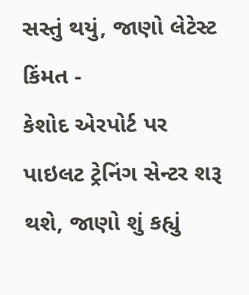સસ્તું થયું, જાણો લેટેસ્ટ કિંમત -
કેશોદ એરપોર્ટ પર પાઇલટ ટ્રેનિંગ સેન્ટર શરૂ થશે, જાણો શું કહ્યું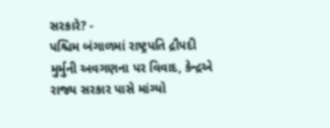સરકારે? -
પશ્ચિમ બંગાળમાં રાષ્ટ્રપતિ દ્રૌપદી મુર્મુની અવગણના પર વિવાદ, કેન્દ્રએ રાજ્ય સરકાર પાસે માંગ્યો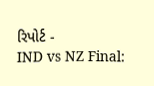રિપોર્ટ -
IND vs NZ Final: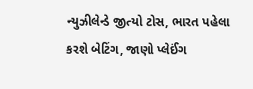ન્યુઝીલેન્ડે જીત્યો ટોસ, ભારત પહેલા કરશે બેટિંગ, જાણો પ્લેઈંગ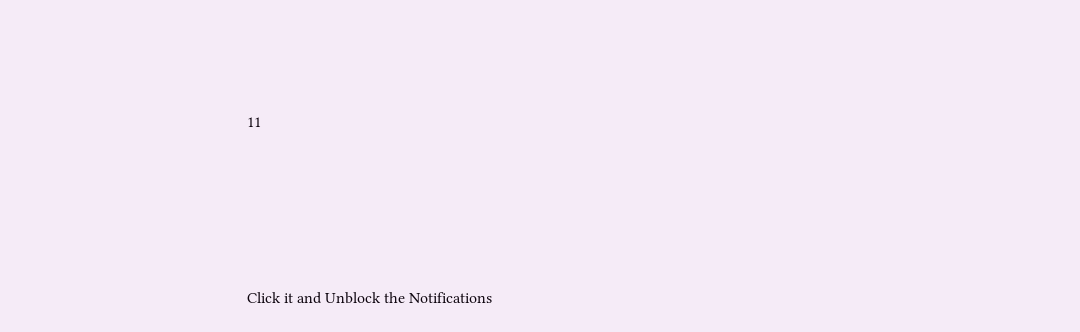11









Click it and Unblock the Notifications